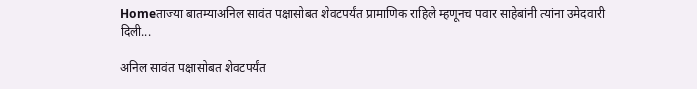Homeताज्या बातम्याअनिल सावंत पक्षासोबत शेवटपर्यंत प्रामाणिक राहिले म्हणूनच पवार साहेबांनी त्यांना उमेदवारी दिली...

अनिल सावंत पक्षासोबत शेवटपर्यंत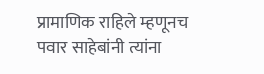प्रामाणिक राहिले म्हणूनच पवार साहेबांनी त्यांना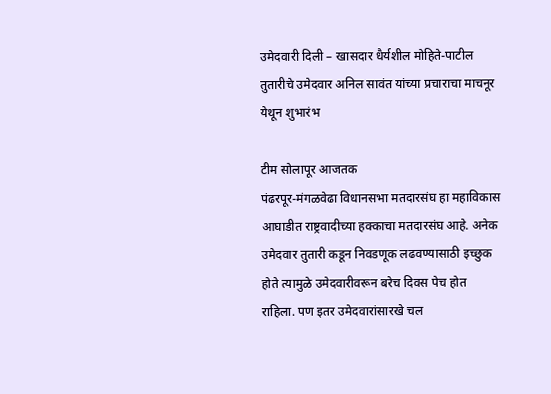उमेदवारी दिली – खासदार धैर्यशील मोहिते-पाटील तुतारीचे उमेदवार अनिल सावंत यांच्या प्रचाराचा माचनूर येथून शुभारंभ

टीम सोलापूर आजतक
पंढरपूर-मंगळवेढा विधानसभा मतदारसंघ हा महाविकास आघाडीत राष्ट्रवादीच्या हक्काचा मतदारसंघ आहे. अनेक उमेदवार तुतारी कडून निवडणूक लढवण्यासाठी इच्छुक होते त्यामुळे उमेदवारीवरून बरेच दिवस पेच होत राहिला. पण इतर उमेदवारांसारखे चल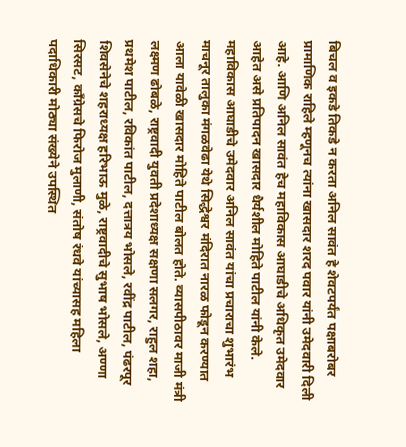बिचल व इकडे तिकडे न करता अनिल सावंत हे शेवटपर्यंत पक्षाबरोबर प्रामाणिक राहिले म्हणूनच त्यांना खासदार शरद पवार यांनी उमेदवारी दिली आहे. आणि अनिल सावंत हेच महाविकास आघाडीचे अधिकृत उमेदवार आहेत असे प्रतिपादन खासदार धैर्यशील मोहिते पाटील यांनी केले. महाविकास आघाडीचे उमेदवार अनिल सावंत यांचा प्रचाराचा शुभारंभ माचनूर तालुका मंगळवेढा येथे सिद्धेश्वर मंदिरात नारळ फोडून करण्यात आला यावेळी खासदार मोहिते पाटील बोलत होते. व्यासपीठावर माजी मंत्री लक्ष्मण ढोबळे, राष्ट्रवादी युवती प्रदेशाध्यक्ष सक्षणा सलगर, राहुल शहा, प्रथमेश पाटील, रविकांत पाटील, दत्तात्रय भोसले, रवींद्र पाटील, पंढरपूर शिवसेनेचे शहराध्यक्ष हरिभाऊ मुळे, राष्ट्रवादीचे सुभाष भोसले, अण्णा सिरसट, काँग्रेसचे फिरोज मुलाणी, संतोष रंधवे यांच्यासह महिला पदाधिकारी मोठ्या संख्येने उपस्थित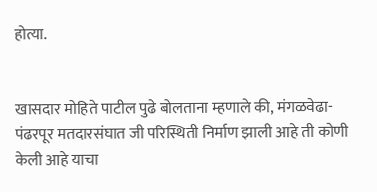होत्या.


खासदार मोहिते पाटील पुढे बोलताना म्हणाले की, मंगळवेढा-पंढरपूर मतदारसंघात जी परिस्थिती निर्माण झाली आहे ती कोणी केली आहे याचा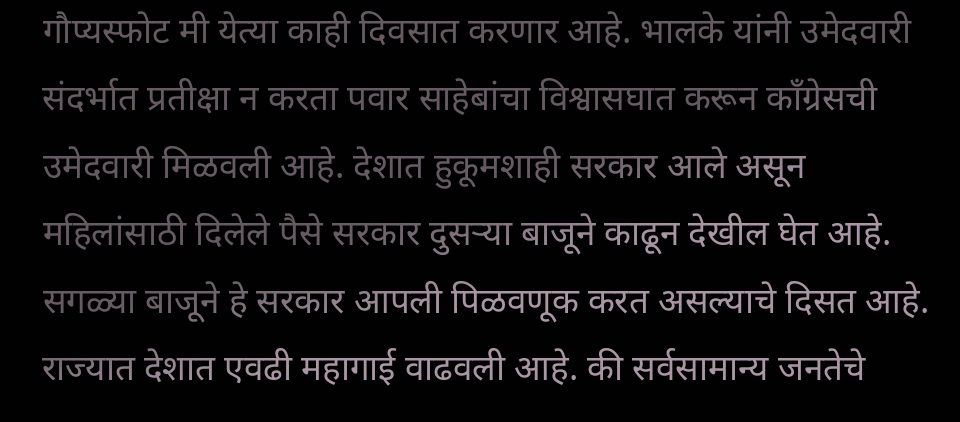गौप्यस्फोट मी येत्या काही दिवसात करणार आहे. भालके यांनी उमेदवारी संदर्भात प्रतीक्षा न करता पवार साहेबांचा विश्वासघात करून काँग्रेसची उमेदवारी मिळवली आहे. देशात हुकूमशाही सरकार आले असून महिलांसाठी दिलेले पैसे सरकार दुसऱ्या बाजूने काढून देखील घेत आहे. सगळ्या बाजूने हे सरकार आपली पिळवणूक करत असल्याचे दिसत आहे. राज्यात देशात एवढी महागाई वाढवली आहे. की सर्वसामान्य जनतेचे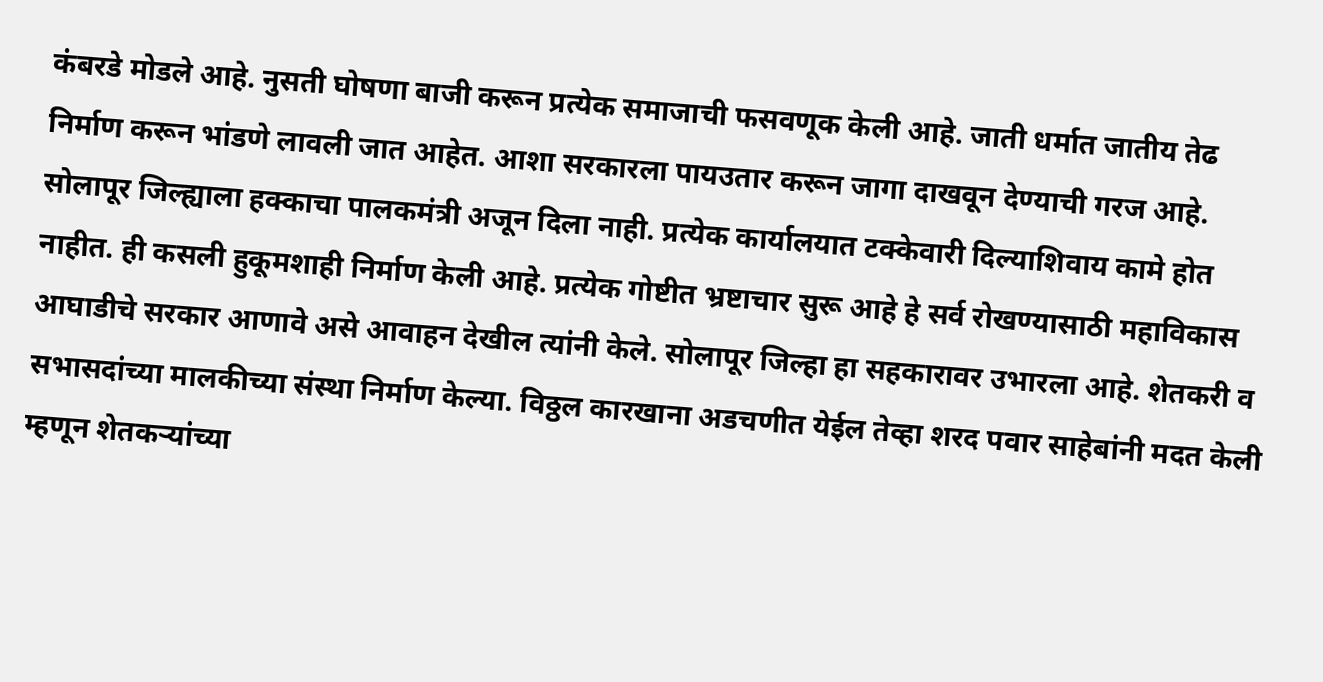कंबरडे मोडले आहे. नुसती घोषणा बाजी करून प्रत्येक समाजाची फसवणूक केली आहे. जाती धर्मात जातीय तेढ निर्माण करून भांडणे लावली जात आहेत. आशा सरकारला पायउतार करून जागा दाखवून देण्याची गरज आहे. सोलापूर जिल्ह्याला हक्काचा पालकमंत्री अजून दिला नाही. प्रत्येक कार्यालयात टक्केवारी दिल्याशिवाय कामे होत नाहीत. ही कसली हुकूमशाही निर्माण केली आहे. प्रत्येक गोष्टीत भ्रष्टाचार सुरू आहे हे सर्व रोखण्यासाठी महाविकास आघाडीचे सरकार आणावे असे आवाहन देखील त्यांनी केले. सोलापूर जिल्हा हा सहकारावर उभारला आहे. शेतकरी व सभासदांच्या मालकीच्या संस्था निर्माण केल्या. विठ्ठल कारखाना अडचणीत येईल तेव्हा शरद पवार साहेबांनी मदत केली म्हणून शेतकऱ्यांच्या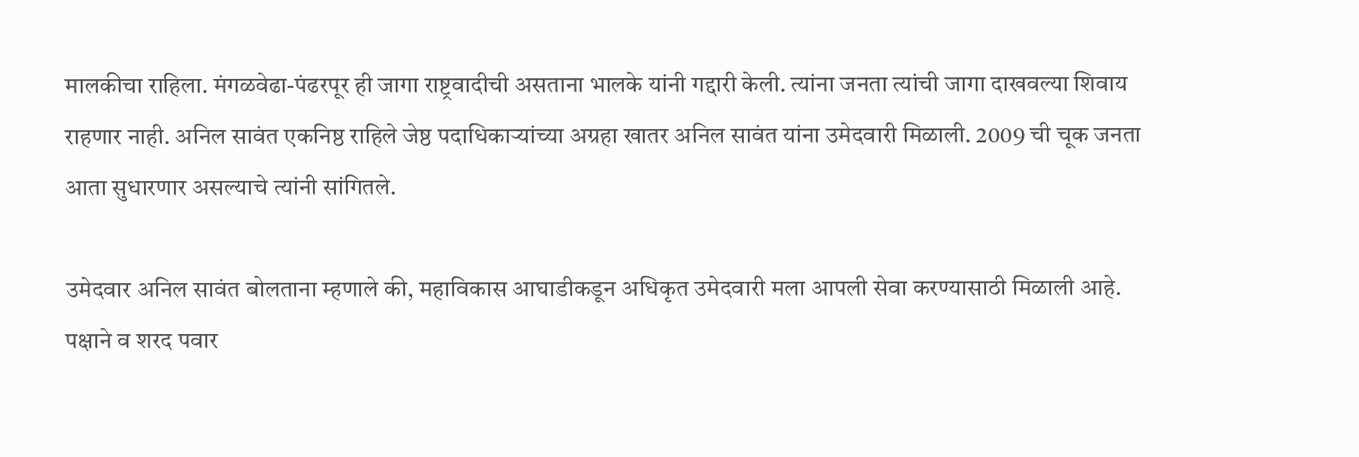मालकीचा राहिला. मंगळवेढा-पंढरपूर ही जागा राष्ट्रवादीची असताना भालके यांनी गद्दारी केली. त्यांना जनता त्यांची जागा दाखवल्या शिवाय राहणार नाही. अनिल सावंत एकनिष्ठ राहिले जेष्ठ पदाधिकाऱ्यांच्या अग्रहा खातर अनिल सावंत यांना उमेदवारी मिळाली. 2009 ची चूक जनता आता सुधारणार असल्याचे त्यांनी सांगितले.

उमेदवार अनिल सावंत बोलताना म्हणाले की, महाविकास आघाडीकडून अधिकृत उमेदवारी मला आपली सेवा करण्यासाठी मिळाली आहे. पक्षाने व शरद पवार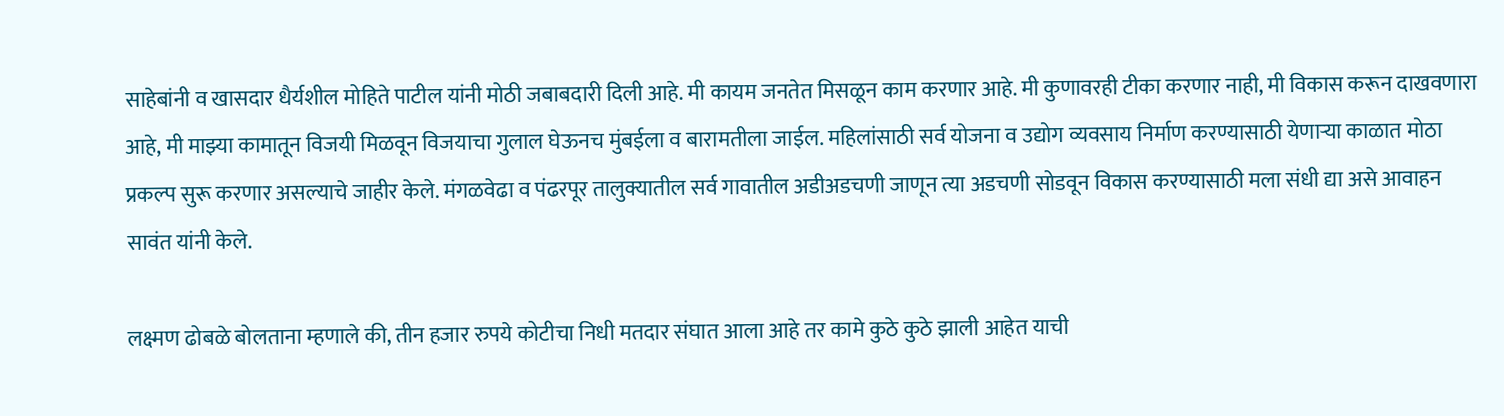साहेबांनी व खासदार धैर्यशील मोहिते पाटील यांनी मोठी जबाबदारी दिली आहे. मी कायम जनतेत मिसळून काम करणार आहे. मी कुणावरही टीका करणार नाही, मी विकास करून दाखवणारा आहे, मी माझ्या कामातून विजयी मिळवून विजयाचा गुलाल घेऊनच मुंबईला व बारामतीला जाईल. महिलांसाठी सर्व योजना व उद्योग व्यवसाय निर्माण करण्यासाठी येणाऱ्या काळात मोठा प्रकल्प सुरू करणार असल्याचे जाहीर केले. मंगळवेढा व पंढरपूर तालुक्यातील सर्व गावातील अडीअडचणी जाणून त्या अडचणी सोडवून विकास करण्यासाठी मला संधी द्या असे आवाहन सावंत यांनी केले.

लक्ष्मण ढोबळे बोलताना म्हणाले की, तीन हजार रुपये कोटीचा निधी मतदार संघात आला आहे तर कामे कुठे कुठे झाली आहेत याची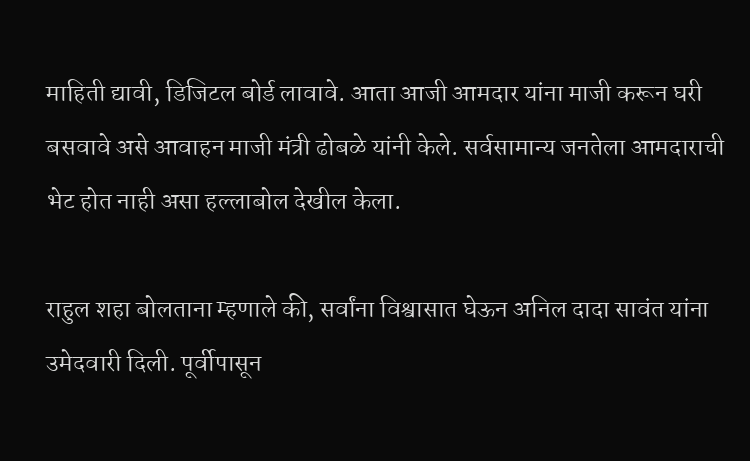माहिती द्यावी, डिजिटल बोर्ड लावावे. आता आजी आमदार यांना माजी करून घरी बसवावे असे आवाहन माजी मंत्री ढोबळे यांनी केले. सर्वसामान्य जनतेला आमदाराची भेट होत नाही असा हल्लाबोल देखील केला.

राहुल शहा बोलताना म्हणाले की, सर्वांना विश्वासात घेऊन अनिल दादा सावंत यांना उमेदवारी दिली. पूर्वीपासून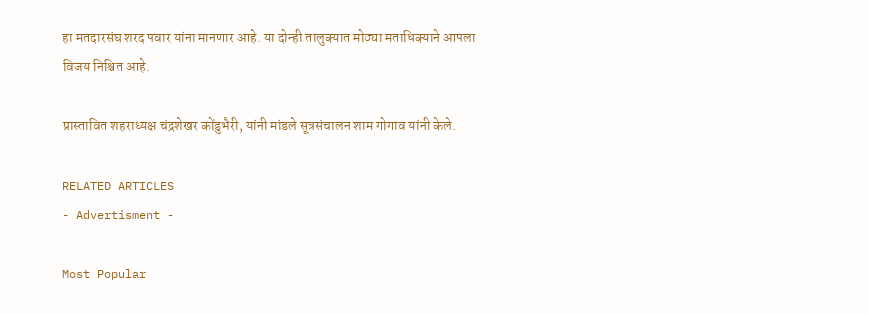हा मतदारसंघ शरद पवार यांना मानणार आहे. या दोन्ही तालुक्यात मोठ्या मताधिक्याने आपला विजय निश्चित आहे.

प्रास्तावित शहराध्यक्ष चंद्रशेखर कोंडुभैरी, यांनी मांडले सूत्रसंचालन शाम गोगाव यांनी केले.

RELATED ARTICLES
- Advertisment -

Most Popular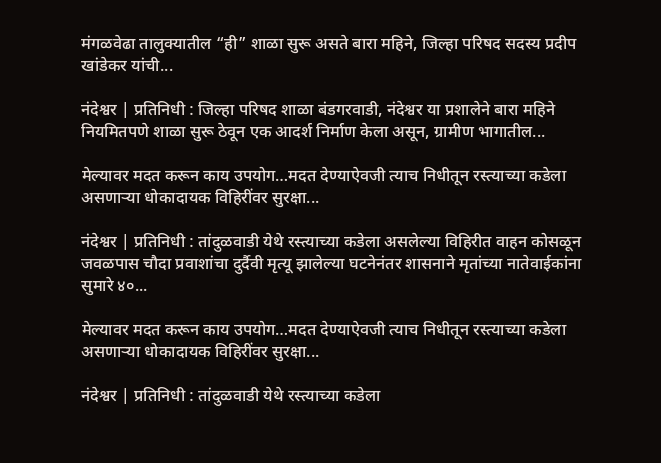मंगळवेढा तालुक्यातील “ही” शाळा सुरू असते बारा महिने, जिल्हा परिषद सदस्य प्रदीप खांडेकर यांची...

नंदेश्वर | प्रतिनिधी : जिल्हा परिषद शाळा बंडगरवाडी, नंदेश्वर या प्रशालेने बारा महिने नियमितपणे शाळा सुरू ठेवून एक आदर्श निर्माण केला असून, ग्रामीण भागातील...

मेल्यावर मदत करून काय उपयोग…मदत देण्याऐवजी त्याच निधीतून रस्त्याच्या कडेला असणाऱ्या धोकादायक विहिरींवर सुरक्षा...

नंदेश्वर | प्रतिनिधी : तांदुळवाडी येथे रस्त्याच्या कडेला असलेल्या विहिरीत वाहन कोसळून जवळपास चौदा प्रवाशांचा दुर्दैवी मृत्यू झालेल्या घटनेनंतर शासनाने मृतांच्या नातेवाईकांना सुमारे ४०...

मेल्यावर मदत करून काय उपयोग…मदत देण्याऐवजी त्याच निधीतून रस्त्याच्या कडेला असणाऱ्या धोकादायक विहिरींवर सुरक्षा...

नंदेश्वर | प्रतिनिधी : तांदुळवाडी येथे रस्त्याच्या कडेला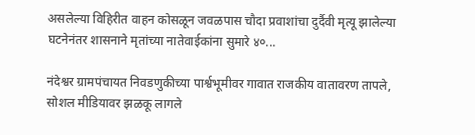असलेल्या विहिरीत वाहन कोसळून जवळपास चौदा प्रवाशांचा दुर्दैवी मृत्यू झालेल्या घटनेनंतर शासनाने मृतांच्या नातेवाईकांना सुमारे ४०...

नंदेश्वर ग्रामपंचायत निवडणुकीच्या पार्श्वभूमीवर गावात राजकीय वातावरण तापले, सोशल मीडियावर झळकू लागले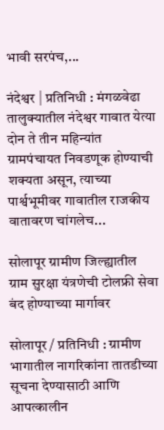भावी सरपंच,...

नंदेश्वर | प्रतिनिधी : मंगळवेढा तालुक्यातील नंदेश्वर गावात येत्या दोन ते तीन महिन्यांत ग्रामपंचायत निवडणूक होण्याची शक्यता असून, त्याच्या पार्श्वभूमीवर गावातील राजकीय वातावरण चांगलेच...

सोलापूर ग्रामीण जिल्ह्यातील ग्राम सुरक्षा यंत्रणेची टोलफ्री सेवा बंद होण्याच्या मार्गावर

सोलापूर / प्रतिनिधी : ग्रामीण भागातील नागरिकांना तातडीच्या सूचना देण्यासाठी आणि आपत्कालीन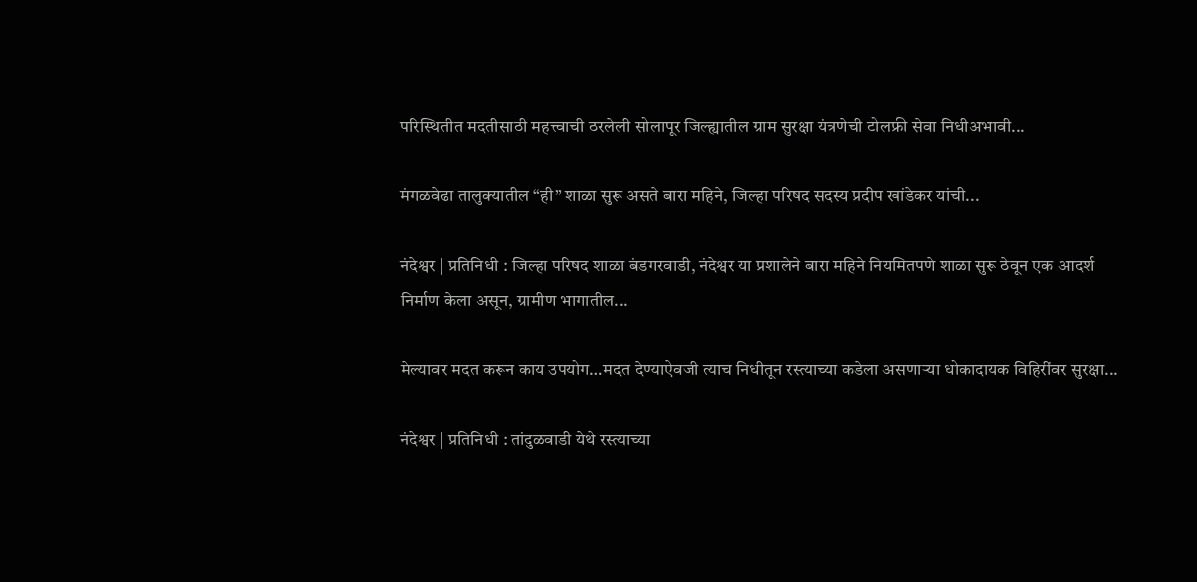परिस्थितीत मदतीसाठी महत्त्वाची ठरलेली सोलापूर जिल्ह्यातील ग्राम सुरक्षा यंत्रणेची टोलफ्री सेवा निधीअभावी...

मंगळवेढा तालुक्यातील “ही” शाळा सुरू असते बारा महिने, जिल्हा परिषद सदस्य प्रदीप खांडेकर यांची...

नंदेश्वर | प्रतिनिधी : जिल्हा परिषद शाळा बंडगरवाडी, नंदेश्वर या प्रशालेने बारा महिने नियमितपणे शाळा सुरू ठेवून एक आदर्श निर्माण केला असून, ग्रामीण भागातील...

मेल्यावर मदत करून काय उपयोग…मदत देण्याऐवजी त्याच निधीतून रस्त्याच्या कडेला असणाऱ्या धोकादायक विहिरींवर सुरक्षा...

नंदेश्वर | प्रतिनिधी : तांदुळवाडी येथे रस्त्याच्या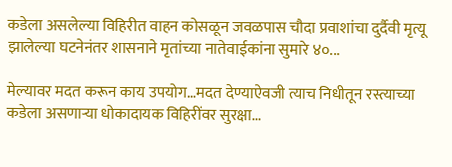कडेला असलेल्या विहिरीत वाहन कोसळून जवळपास चौदा प्रवाशांचा दुर्दैवी मृत्यू झालेल्या घटनेनंतर शासनाने मृतांच्या नातेवाईकांना सुमारे ४०...

मेल्यावर मदत करून काय उपयोग…मदत देण्याऐवजी त्याच निधीतून रस्त्याच्या कडेला असणाऱ्या धोकादायक विहिरींवर सुरक्षा...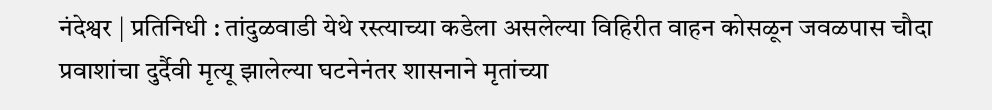नंदेश्वर | प्रतिनिधी : तांदुळवाडी येथे रस्त्याच्या कडेला असलेल्या विहिरीत वाहन कोसळून जवळपास चौदा प्रवाशांचा दुर्दैवी मृत्यू झालेल्या घटनेनंतर शासनाने मृतांच्या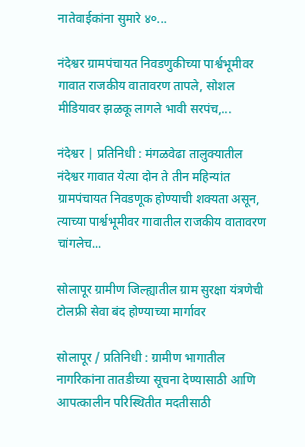नातेवाईकांना सुमारे ४०...

नंदेश्वर ग्रामपंचायत निवडणुकीच्या पार्श्वभूमीवर गावात राजकीय वातावरण तापले, सोशल मीडियावर झळकू लागले भावी सरपंच,...

नंदेश्वर | प्रतिनिधी : मंगळवेढा तालुक्यातील नंदेश्वर गावात येत्या दोन ते तीन महिन्यांत ग्रामपंचायत निवडणूक होण्याची शक्यता असून, त्याच्या पार्श्वभूमीवर गावातील राजकीय वातावरण चांगलेच...

सोलापूर ग्रामीण जिल्ह्यातील ग्राम सुरक्षा यंत्रणेची टोलफ्री सेवा बंद होण्याच्या मार्गावर

सोलापूर / प्रतिनिधी : ग्रामीण भागातील नागरिकांना तातडीच्या सूचना देण्यासाठी आणि आपत्कालीन परिस्थितीत मदतीसाठी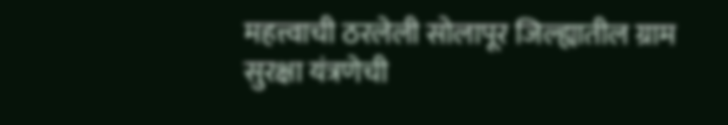महत्त्वाची ठरलेली सोलापूर जिल्ह्यातील ग्राम सुरक्षा यंत्रणेची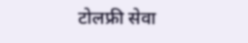टोलफ्री सेवा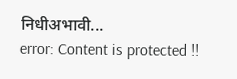निधीअभावी...
error: Content is protected !!